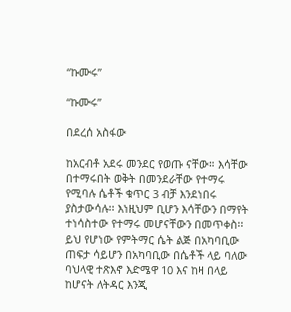“ኩሙሩ”

“ኩሙሩ”

በደረሰ አስፋው

ከአርብቶ አደሩ መንደር የወጡ ናቸው። እሳቸው በተማሩበት ወቅት በመንደራቸው የተማሩ የሚባሉ ሴቶች ቁጥር 3 ብቻ እንደነበሩ ያስታውሳሉ፡፡ እነዚህም ቢሆን እሳቸውን በማየት ተነሳስተው የተማሩ መሆናቸውን በመጥቀስ፡፡ ይህ የሆነው የምትማር ሴት ልጅ በአካባቢው ጠፍታ ሳይሆን በአካባቢው በሴቶች ላይ ባለው ባህላዊ ተጽእኖ እድሜዋ 10 እና ከዛ በላይ ከሆናት ለትዳር እንጂ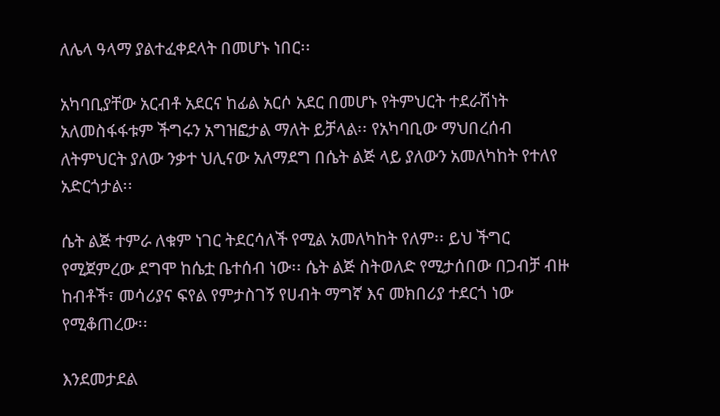ለሌላ ዓላማ ያልተፈቀደላት በመሆኑ ነበር፡፡

አካባቢያቸው አርብቶ አደርና ከፊል አርሶ አደር በመሆኑ የትምህርት ተደራሽነት አለመስፋፋቱም ችግሩን አግዝፎታል ማለት ይቻላል፡፡ የአካባቢው ማህበረሰብ ለትምህርት ያለው ንቃተ ህሊናው አለማደግ በሴት ልጅ ላይ ያለውን አመለካከት የተለየ አድርጎታል፡፡

ሴት ልጅ ተምራ ለቁም ነገር ትደርሳለች የሚል አመለካከት የለም፡፡ ይህ ችግር የሚጀምረው ደግሞ ከሴቷ ቤተሰብ ነው፡፡ ሴት ልጅ ስትወለድ የሚታሰበው በጋብቻ ብዙ ከብቶች፣ መሳሪያና ፍየል የምታስገኝ የሀብት ማግኛ እና መክበሪያ ተደርጎ ነው የሚቆጠረው፡፡

እንደመታደል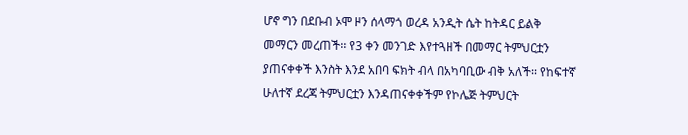ሆኖ ግን በደቡብ ኦሞ ዞን ሰላማጎ ወረዳ አንዲት ሴት ከትዳር ይልቅ መማርን መረጠች፡፡ የ3 ቀን መንገድ እየተጓዘች በመማር ትምህርቷን ያጠናቀቀች እንስት እንደ አበባ ፍክት ብላ በአካባቢው ብቅ አለች፡፡ የከፍተኛ ሁለተኛ ደረጃ ትምህርቷን እንዳጠናቀቀችም የኮሌጅ ትምህርት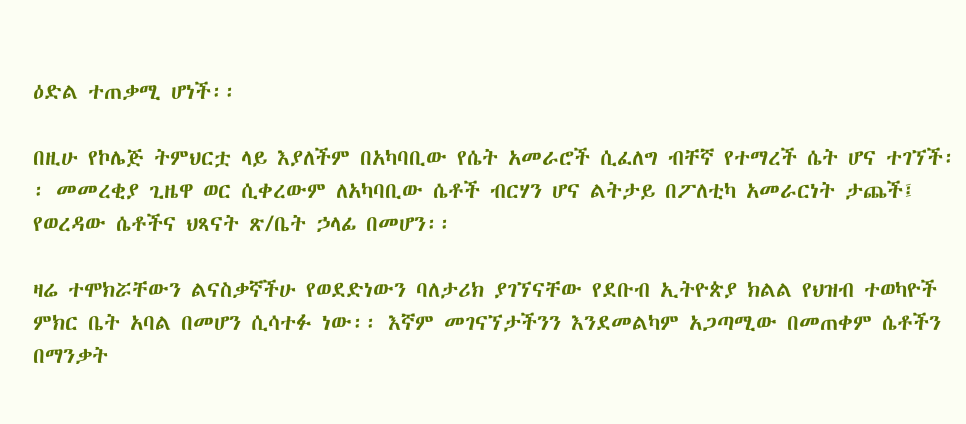ዕድል ተጠቃሚ ሆነች፡፡

በዚሁ የኮሌጅ ትምህርቷ ላይ እያለችም በአካባቢው የሴት አመራሮች ሲፈለግ ብቸኛ የተማረች ሴት ሆና ተገኘች፡፡ መመረቂያ ጊዜዋ ወር ሲቀረውም ለአካባቢው ሴቶች ብርሃን ሆና ልትታይ በፖለቲካ አመራርነት ታጨች፤ የወረዳው ሴቶችና ህጻናት ጽ/ቤት ኃላፊ በመሆን፡፡

ዛሬ ተሞክሯቸውን ልናስቃኛችሁ የወደድነውን ባለታሪክ ያገኘናቸው የደቡብ ኢትዮጵያ ክልል የህዝብ ተወካዮች ምክር ቤት አባል በመሆን ሲሳተፉ ነው፡፡ እኛም መገናኘታችንን እንደመልካም አጋጣሚው በመጠቀም ሴቶችን በማንቃት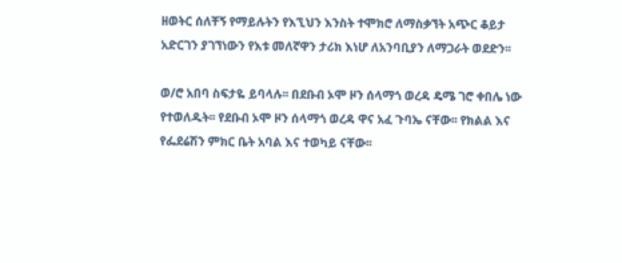ዘወትር ሰለቸኝ የማይሉትን የእኚህን እንስት ተሞክሮ ለማስቃኘት አጭር ቆይታ አድርገን ያገኘነውን የእቱ መለኛዋን ታሪክ እነሆ ለአንባቢያን ለማጋራት ወደድን፡፡

ወ/ሮ አበባ ስፍታዬ ይባላሉ፡፡ በደቡብ ኦሞ ዞን ሰላማጎ ወረዳ ዴሜ ገሮ ቀበሌ ነው የተወለዱት፡፡ የደቡብ ኦሞ ዞን ሰላማጎ ወረዳ ዋና አፈ ጉባኤ ናቸው፡፡ የክልል እና የፌደሬሽን ምክር ቤት አባል እና ተወካይ ናቸው፡፡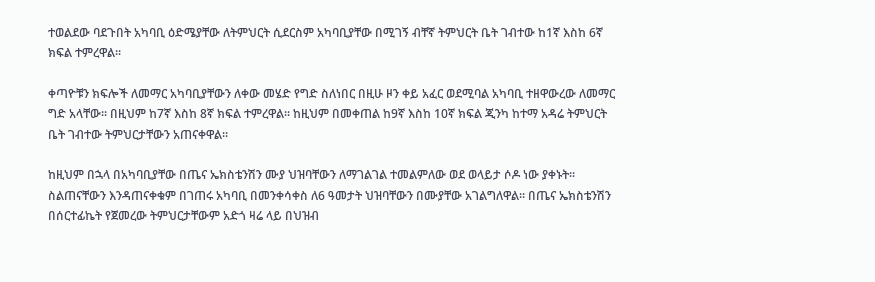ተወልደው ባደጉበት አካባቢ ዕድሜያቸው ለትምህርት ሲደርስም አካባቢያቸው በሚገኝ ብቸኛ ትምህርት ቤት ገብተው ከ1ኛ እስከ 6ኛ ክፍል ተምረዋል፡፡

ቀጣዮቹን ክፍሎች ለመማር አካባቢያቸውን ለቀው መሄድ የግድ ስለነበር በዚሁ ዞን ቀይ አፈር ወደሚባል አካባቢ ተዘዋውረው ለመማር ግድ አላቸው፡፡ በዚህም ከ7ኛ እስከ 8ኛ ክፍል ተምረዋል፡፡ ከዚህም በመቀጠል ከ9ኛ እስከ 10ኛ ክፍል ጂንካ ከተማ አዳሬ ትምህርት ቤት ገብተው ትምህርታቸውን አጠናቀዋል፡፡

ከዚህም በኋላ በአካባቢያቸው በጤና ኤክስቴንሽን ሙያ ህዝባቸውን ለማገልገል ተመልምለው ወደ ወላይታ ሶዶ ነው ያቀኑት፡፡ ስልጠናቸውን እንዳጠናቀቁም በገጠሩ አካባቢ በመንቀሳቀስ ለ6 ዓመታት ህዝባቸውን በሙያቸው አገልግለዋል፡፡ በጤና ኤክስቴንሽን በሰርተፊኬት የጀመረው ትምህርታቸውም አድጎ ዛሬ ላይ በህዝብ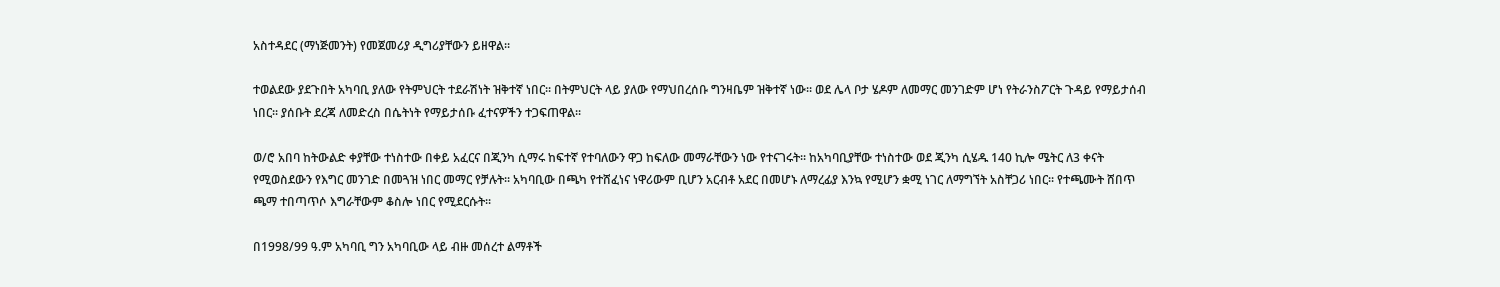አስተዳደር (ማነጅመንት) የመጀመሪያ ዲግሪያቸውን ይዘዋል፡፡

ተወልደው ያደጉበት አካባቢ ያለው የትምህርት ተደራሽነት ዝቅተኛ ነበር። በትምህርት ላይ ያለው የማህበረሰቡ ግንዛቤም ዝቅተኛ ነው፡፡ ወደ ሌላ ቦታ ሄዶም ለመማር መንገድም ሆነ የትራንስፖርት ጉዳይ የማይታሰብ ነበር፡፡ ያሰቡት ደረጃ ለመድረስ በሴትነት የማይታሰቡ ፈተናዎችን ተጋፍጠዋል፡፡

ወ/ሮ አበባ ከትውልድ ቀያቸው ተነስተው በቀይ አፈርና በጂንካ ሲማሩ ከፍተኛ የተባለውን ዋጋ ከፍለው መማራቸውን ነው የተናገሩት፡፡ ከአካባቢያቸው ተነስተው ወደ ጂንካ ሲሄዱ 140 ኪሎ ሜትር ለ3 ቀናት የሚወስደውን የእግር መንገድ በመጓዝ ነበር መማር የቻሉት፡፡ አካባቢው በጫካ የተሸፈነና ነዋሪውም ቢሆን አርብቶ አደር በመሆኑ ለማረፊያ እንኳ የሚሆን ቋሚ ነገር ለማግኘት አስቸጋሪ ነበር፡፡ የተጫሙት ሸበጥ ጫማ ተበጣጥሶ እግራቸውም ቆስሎ ነበር የሚደርሱት፡፡

በ1998/99 ዓ.ም አካባቢ ግን አካባቢው ላይ ብዙ መሰረተ ልማቶች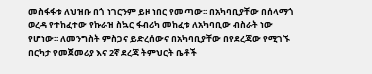መስፋፋቱ ለህዝቡ በጎ ነገርንም ይዞ ነበር የመጣው፡፡ በአካባቢያቸው በሰላማጎ ወረዳ የተከፈተው የኩራዝ ስኳር ፋብሪካ መከፈቱ ለአካባቢው ብስራት ነው የሆነው፡፡ ለመንግስት ምስጋና ይድረሰውና በአካባቢያቸው በየደረጃው የሚገኙ በርካታ የመጀመሪያ እና 2ኛ ደረጃ ትምህርት ቤቶች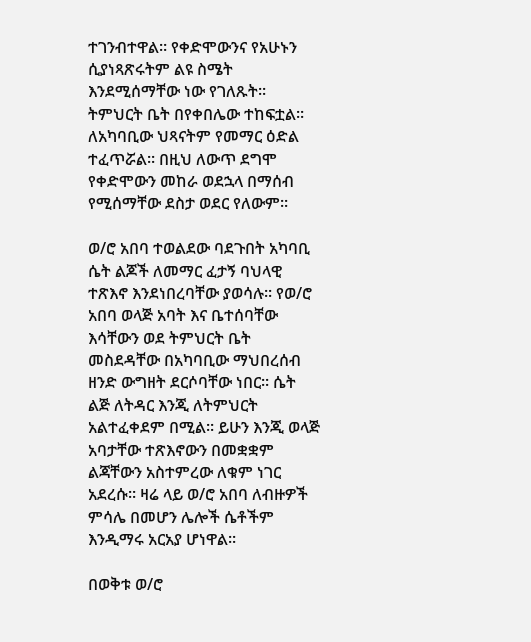ተገንብተዋል። የቀድሞውንና የአሁኑን ሲያነጻጽሩትም ልዩ ስሜት እንደሚሰማቸው ነው የገለጹት፡፡ ትምህርት ቤት በየቀበሌው ተከፍቷል፡፡ ለአካባቢው ህጻናትም የመማር ዕድል ተፈጥሯል፡፡ በዚህ ለውጥ ደግሞ የቀድሞውን መከራ ወደኋላ በማሰብ የሚሰማቸው ደስታ ወደር የለውም፡፡

ወ/ሮ አበባ ተወልደው ባደጉበት አካባቢ ሴት ልጆች ለመማር ፈታኝ ባህላዊ ተጽእኖ እንደነበረባቸው ያወሳሉ፡፡ የወ/ሮ አበባ ወላጅ አባት እና ቤተሰባቸው እሳቸውን ወደ ትምህርት ቤት መስደዳቸው በአካባቢው ማህበረሰብ ዘንድ ውግዘት ደርሶባቸው ነበር፡፡ ሴት ልጅ ለትዳር እንጂ ለትምህርት አልተፈቀደም በሚል፡፡ ይሁን እንጂ ወላጅ አባታቸው ተጽእኖውን በመቋቋም ልጃቸውን አስተምረው ለቁም ነገር አደረሱ፡፡ ዛሬ ላይ ወ/ሮ አበባ ለብዙዎች ምሳሌ በመሆን ሌሎች ሴቶችም እንዲማሩ አርአያ ሆነዋል፡፡

በወቅቱ ወ/ሮ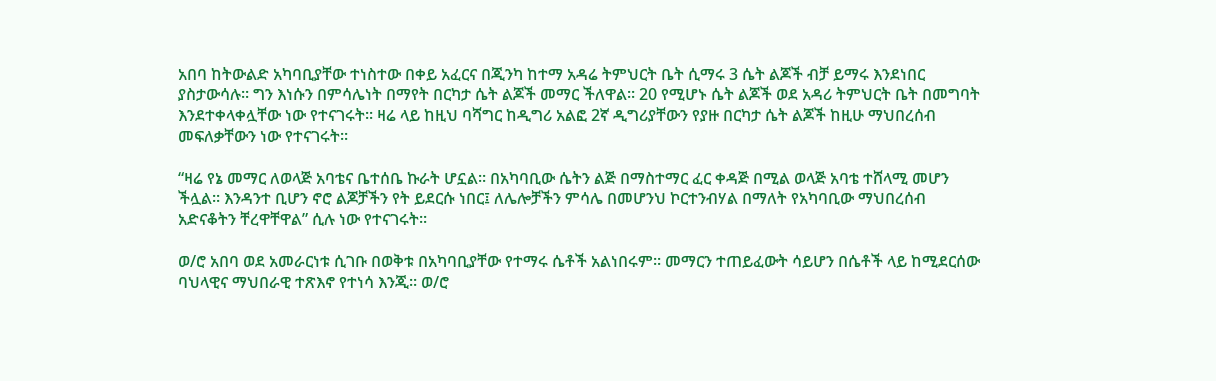አበባ ከትውልድ አካባቢያቸው ተነስተው በቀይ አፈርና በጂንካ ከተማ አዳሬ ትምህርት ቤት ሲማሩ 3 ሴት ልጆች ብቻ ይማሩ እንደነበር ያስታውሳሉ፡፡ ግን እነሱን በምሳሌነት በማየት በርካታ ሴት ልጆች መማር ችለዋል፡፡ 20 የሚሆኑ ሴት ልጆች ወደ አዳሪ ትምህርት ቤት በመግባት እንደተቀላቀሏቸው ነው የተናገሩት፡፡ ዛሬ ላይ ከዚህ ባሻግር ከዲግሪ አልፎ 2ኛ ዲግሪያቸውን የያዙ በርካታ ሴት ልጆች ከዚሁ ማህበረሰብ መፍለቃቸውን ነው የተናገሩት፡፡

“ዛሬ የኔ መማር ለወላጅ አባቴና ቤተሰቤ ኩራት ሆኗል፡፡ በአካባቢው ሴትን ልጅ በማስተማር ፈር ቀዳጅ በሚል ወላጅ አባቴ ተሸላሚ መሆን ችሏል፡፡ እንዳንተ ቢሆን ኖሮ ልጆቻችን የት ይደርሱ ነበር፤ ለሌሎቻችን ምሳሌ በመሆንህ ኮርተንብሃል በማለት የአካባቢው ማህበረሰብ አድናቆትን ቸረዋቸዋል” ሲሉ ነው የተናገሩት፡፡

ወ/ሮ አበባ ወደ አመራርነቱ ሲገቡ በወቅቱ በአካባቢያቸው የተማሩ ሴቶች አልነበሩም፡፡ መማርን ተጠይፈውት ሳይሆን በሴቶች ላይ ከሚደርሰው ባህላዊና ማህበራዊ ተጽእኖ የተነሳ እንጂ፡፡ ወ/ሮ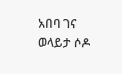አበባ ገና ወላይታ ሶዶ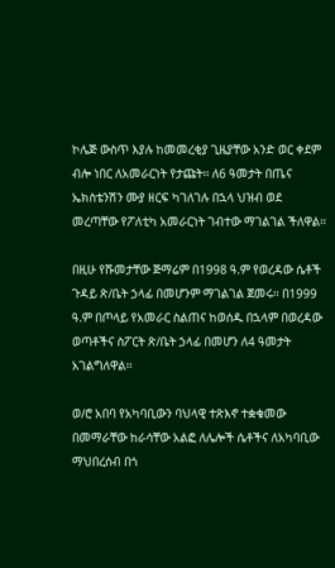ኮሌጅ ውስጥ እያሉ ከመመረቂያ ጊዜያቸው አንድ ወር ቀደም ብሎ ነበር ለአመራርነት የታጩት፡፡ ለ6 ዓመታት በጤና ኤክስቴንሽን ሙያ ዘርፍ ካገለገሉ በኋላ ህዝብ ወደ መረጣቸው የፖለቲካ አመራርነት ገብተው ማገልገል ችለዋል፡፡

በዚሁ የሹመታቸው ጅማሬም በ1998 ዓ.ም የወረዳው ሴቶች ጉዳይ ጽ/ቤት ኃላፊ በመሆንም ማገልገል ጀመሩ፡፡ በ1999 ዓ.ም በጦላይ የአመራር ስልጠና ከወሰዱ በኋላም በወረዳው ወጣቶችና ስፖርት ጽ/ቤት ኃላፊ በመሆን ለ4 ዓመታት አገልግለዋል፡፡

ወ/ሮ አበባ የአካባቢውን ባህላዊ ተጽእኖ ተቋቁመው በመማራቸው ከራሳቸው አልፎ ለሌሎች ሴቶችና ለአካባቢው ማህበረሰብ በጎ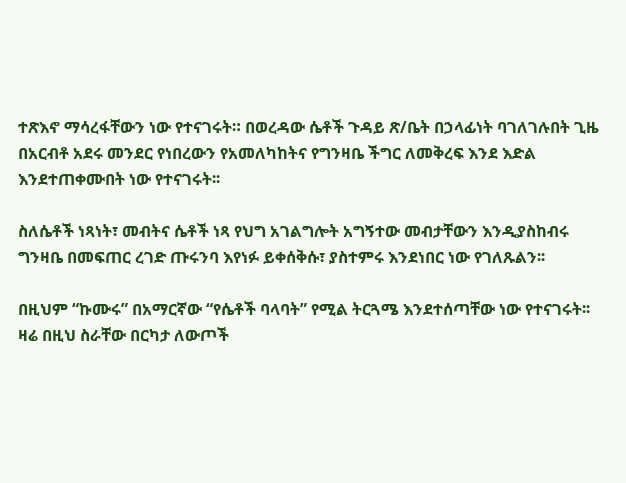ተጽእኖ ማሳረፋቸውን ነው የተናገሩት። በወረዳው ሴቶች ጉዳይ ጽ/ቤት በኃላፊነት ባገለገሉበት ጊዜ በአርብቶ አደሩ መንደር የነበረውን የአመለካከትና የግንዛቤ ችግር ለመቅረፍ እንደ እድል እንደተጠቀሙበት ነው የተናገሩት፡፡

ስለሴቶች ነጻነት፣ መብትና ሴቶች ነጻ የህግ አገልግሎት አግኝተው መብታቸውን እንዲያስከብሩ ግንዛቤ በመፍጠር ረገድ ጡሩንባ እየነፉ ይቀሰቅሱ፣ ያስተምሩ እንደነበር ነው የገለጹልን፡፡

በዚህም “ኩሙሩ” በአማርኛው “የሴቶች ባላባት” የሚል ትርጓሜ እንደተሰጣቸው ነው የተናገሩት፡፡ ዛሬ በዚህ ስራቸው በርካታ ለውጦች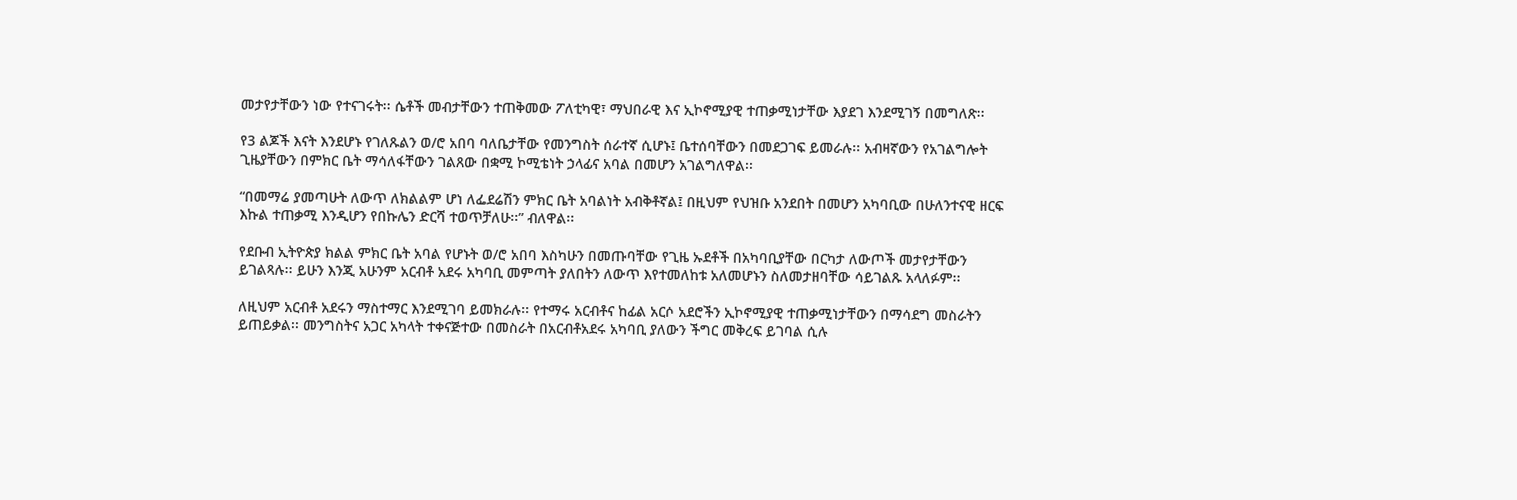መታየታቸውን ነው የተናገሩት፡፡ ሴቶች መብታቸውን ተጠቅመው ፖለቲካዊ፣ ማህበራዊ እና ኢኮኖሚያዊ ተጠቃሚነታቸው እያደገ እንደሚገኝ በመግለጽ፡፡

የ3 ልጆች እናት እንደሆኑ የገለጹልን ወ/ሮ አበባ ባለቤታቸው የመንግስት ሰራተኛ ሲሆኑ፤ ቤተሰባቸውን በመደጋገፍ ይመራሉ፡፡ አብዛኛውን የአገልግሎት ጊዜያቸውን በምክር ቤት ማሳለፋቸውን ገልጸው በቋሚ ኮሚቴነት ኃላፊና አባል በመሆን አገልግለዋል፡፡

“በመማሬ ያመጣሁት ለውጥ ለክልልም ሆነ ለፌደሬሽን ምክር ቤት አባልነት አብቅቶኛል፤ በዚህም የህዝቡ አንደበት በመሆን አካባቢው በሁለንተናዊ ዘርፍ እኩል ተጠቃሚ እንዲሆን የበኩሌን ድርሻ ተወጥቻለሁ፡፡” ብለዋል፡፡

የደቡብ ኢትዮጵያ ክልል ምክር ቤት አባል የሆኑት ወ/ሮ አበባ እስካሁን በመጡባቸው የጊዜ ኡደቶች በአካባቢያቸው በርካታ ለውጦች መታየታቸውን ይገልጻሉ፡፡ ይሁን እንጂ አሁንም አርብቶ አደሩ አካባቢ መምጣት ያለበትን ለውጥ እየተመለከቱ አለመሆኑን ስለመታዘባቸው ሳይገልጹ አላለፉም፡፡

ለዚህም አርብቶ አደሩን ማስተማር እንደሚገባ ይመክራሉ፡፡ የተማሩ አርብቶና ከፊል አርሶ አደሮችን ኢኮኖሚያዊ ተጠቃሚነታቸውን በማሳደግ መስራትን ይጠይቃል፡፡ መንግስትና አጋር አካላት ተቀናጅተው በመስራት በአርብቶአደሩ አካባቢ ያለውን ችግር መቅረፍ ይገባል ሲሉ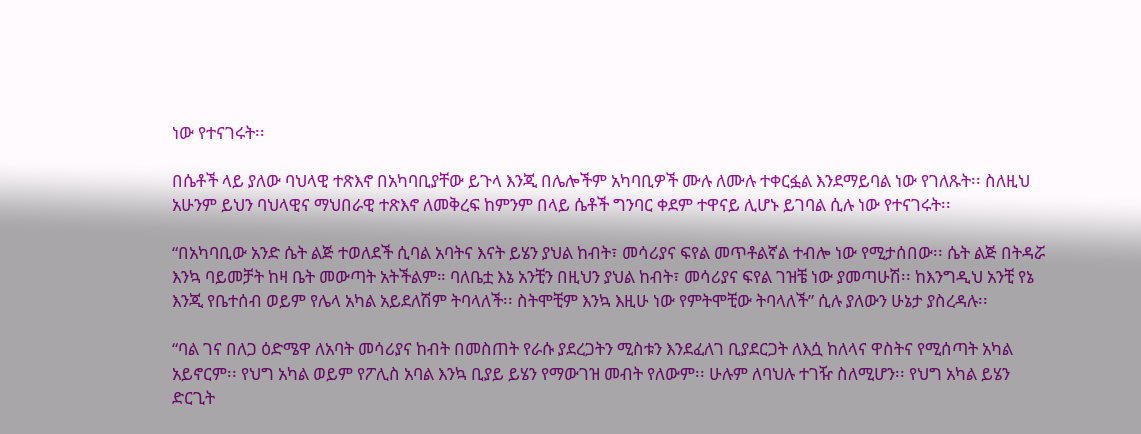ነው የተናገሩት፡፡

በሴቶች ላይ ያለው ባህላዊ ተጽእኖ በአካባቢያቸው ይጉላ እንጂ በሌሎችም አካባቢዎች ሙሉ ለሙሉ ተቀርፏል እንደማይባል ነው የገለጹት፡፡ ስለዚህ አሁንም ይህን ባህላዊና ማህበራዊ ተጽእኖ ለመቅረፍ ከምንም በላይ ሴቶች ግንባር ቀደም ተዋናይ ሊሆኑ ይገባል ሲሉ ነው የተናገሩት፡፡

“በአካባቢው አንድ ሴት ልጅ ተወለደች ሲባል አባትና እናት ይሄን ያህል ከብት፣ መሳሪያና ፍየል መጥቶልኛል ተብሎ ነው የሚታሰበው፡፡ ሴት ልጅ በትዳሯ እንኳ ባይመቻት ከዛ ቤት መውጣት አትችልም። ባለቤቷ እኔ አንቺን በዚህን ያህል ከብት፣ መሳሪያና ፍየል ገዝቼ ነው ያመጣሁሽ፡፡ ከእንግዲህ አንቺ የኔ እንጂ የቤተሰብ ወይም የሌላ አካል አይደለሽም ትባላለች፡፡ ስትሞቺም እንኳ እዚሁ ነው የምትሞቺው ትባላለች” ሲሉ ያለውን ሁኔታ ያስረዳሉ፡፡

“ባል ገና በለጋ ዕድሜዋ ለአባት መሳሪያና ከብት በመስጠት የራሱ ያደረጋትን ሚስቱን እንደፈለገ ቢያደርጋት ለእሷ ከለላና ዋስትና የሚሰጣት አካል አይኖርም፡፡ የህግ አካል ወይም የፖሊስ አባል እንኳ ቢያይ ይሄን የማውገዝ መብት የለውም፡፡ ሁሉም ለባህሉ ተገዥ ስለሚሆን፡፡ የህግ አካል ይሄን ድርጊት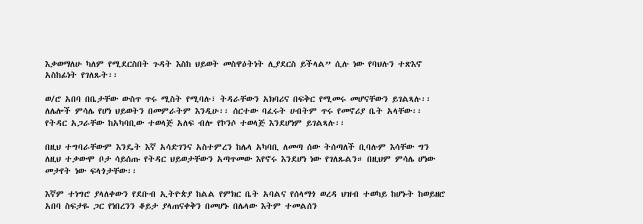እቃወማለሁ ካለም የሚደርስበት ጉዳት እስከ ህይወት መስዋዕትነት ሊያደርስ ይችላል” ሲሉ ነው የባህሉን ተጽእኖ አስከፊነት የገለጹት፡፡

ወ/ሮ አበባ በቤታቸው ውስጥ ጥሩ ሚስት የሚባሉ፣ ትዳራቸውን አክባሪና በፍቅር የሚመሩ መሆናቸውን ይገልጻሉ፡፡ ለሌሎች ምሳሌ የሆነ ህይወትን በመምራትም እንዲሁ፡፡ ሰርተው ባፈሩት ሀብትም ጥሩ የመኖሪያ ቤት አላቸው፡፡ የትዳር አጋራቸው ከአካባቢው ተወላጅ አለፍ ብሎ የኮንሶ ተወላጅ እንደሆነም ይገልጻሉ፡፡

በዚህ ተግባራቸውም እንዴት እኛ አሳድገንና አስተምረን ከሌላ አካባቢ ለመጣ ሰው ትሰጣለች ቢባሉም እሳቸው ግን ለዚህ ተቃውሞ ቦታ ሳይሰጡ የትዳር ህይወታቸውን አጣጥመው እየኖሩ እንደሆነ ነው የገለጹልን። በዚህም ምሳሌ ሆነው መታየት ነው ፍላጎታቸው፡፡

እኛም ተነግሮ ያላለቀውን የደቡብ ኢትዮጵያ ከልል የምክር ቤት አባልና የሰላማጎ ወረዳ ህዝብ ተወካይ ከሆኑት ከወይዘሮ አበባ ስፍታዬ ጋር የነበረንን ቆይታ ያላጠናቀቅን በመሆኑ በሌላው እትም ተመልሰን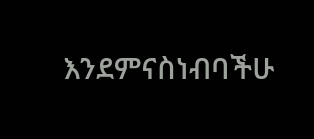እንደምናስነብባችሁ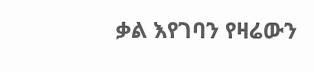ቃል እየገባን የዛሬውን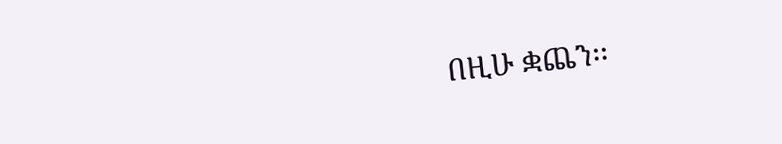በዚሁ ቋጨን፡፡